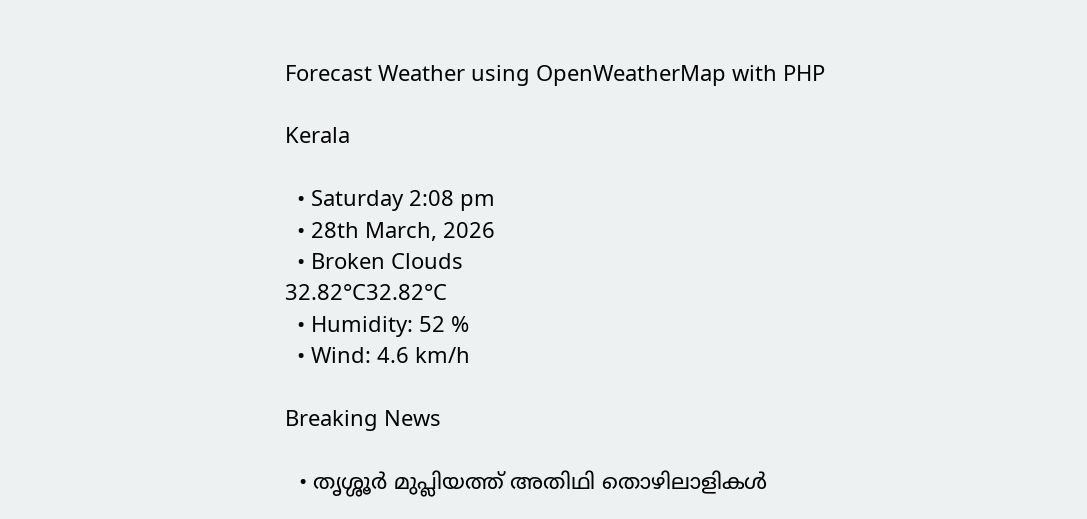Forecast Weather using OpenWeatherMap with PHP

Kerala

  • Saturday 2:08 pm
  • 28th March, 2026
  • Broken Clouds
32.82°C32.82°C
  • Humidity: 52 %
  • Wind: 4.6 km/h

Breaking News

  • തൃശ്ശൂർ മുപ്ലിയത്ത് അതിഥി തൊഴിലാളികൾ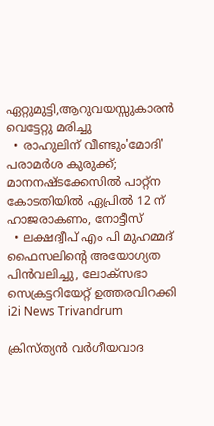ഏറ്റുമുട്ടി,ആറുവയസ്സുകാരൻ വെട്ടേറ്റു മരിച്ചു
  • രാഹുലിന് വീണ്ടും'മോദി' പരാമര്‍ശ കുരുക്ക്; മാനനഷ്ടക്കേസിൽ പാറ്റ്ന കോടതിയിൽ ഏപ്രിൽ 12 ന് ഹാജരാകണം, നോട്ടീസ്
  • ലക്ഷദ്വീപ് എം പി മുഹമ്മദ് ഫൈസലിൻ്റെ അയോഗ്യത പിൻവലിച്ചു, ലോക്സഭാ  സെക്രട്ടറിയേറ്റ് ഉത്തരവിറക്കി
i2i News Trivandrum

ക്രിസ്ത്യൻ വർഗീയവാദ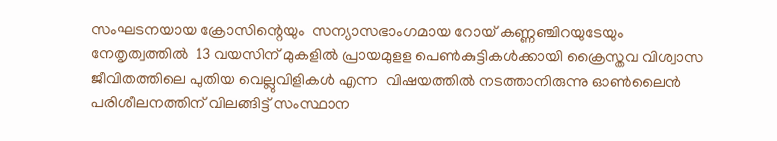സംഘടനയായ ക്രോസിന്റെയും  സന്യാസഭാംഗമായ റോയ് കണ്ണഞ്ചിറയുടേയും  നേതൃത്വത്തിൽ  13 വയസിന് മുകളിൽ പ്രായമുളള പെൺകുട്ടികൾക്കായി ക്രൈസ്തവ വിശ്വാസ ജീവിതത്തിലെ പുതിയ വെല്ലുവിളികൾ എന്ന  വിഷയത്തിൽ നടത്താനിരുന്നു ഓൺലൈൻ പരിശീലനത്തിന് വിലങ്ങിട്ട് സംസ്ഥാന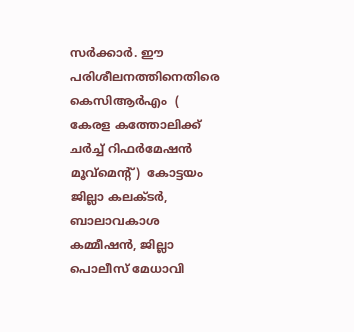സർക്കാർ. ഈ പരിശീലനത്തിനെതിരെ കെസിആർഎം  ( കേരള കത്തോലിക്ക് ചർച്ച് റിഫർമേഷൻ മൂവ്മെന്റ്)  കോട്ടയം ജില്ലാ കലക്ടർ, ബാലാവകാശ കമ്മീഷൻ, ജില്ലാ പൊലീസ് മേധാവി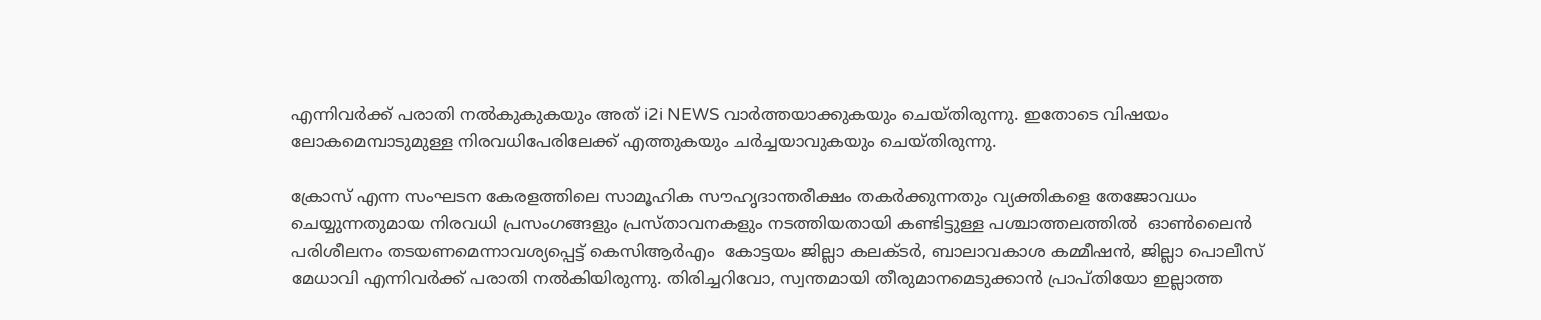എന്നിവർക്ക് പരാതി നൽകുകുകയും അത് i2i NEWS വാർത്തയാക്കുകയും ചെയ്തിരുന്നു. ഇതോടെ വിഷയം ലോകമെമ്പാടുമുള്ള നിരവധിപേരിലേക്ക് എത്തുകയും ചർച്ചയാവുകയും ചെയ്തിരുന്നു.

ക്രോസ് എന്ന സംഘടന കേരളത്തിലെ സാമൂഹിക സൗഹൃദാന്തരീക്ഷം തകർക്കുന്നതും വ്യക്തികളെ തേജോവധം ചെയ്യുന്നതുമായ നിരവധി പ്രസംഗങ്ങളും പ്രസ്താവനകളും നടത്തിയതായി കണ്ടിട്ടുള്ള പശ്ചാത്തലത്തിൽ  ഓൺലൈൻ പരിശീലനം തടയണമെന്നാവശ്യപ്പെട്ട് കെസിആർഎം  കോട്ടയം ജില്ലാ കലക്ടർ, ബാലാവകാശ കമ്മീഷൻ, ജില്ലാ പൊലീസ് മേധാവി എന്നിവർക്ക് പരാതി നൽകിയിരുന്നു. തിരിച്ചറിവോ, സ്വന്തമായി തീരുമാനമെടുക്കാൻ പ്രാപ്തിയോ ഇല്ലാത്ത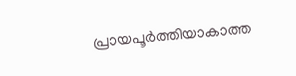പ്രായപൂർത്തിയാകാത്ത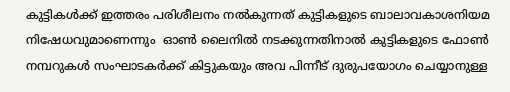കുട്ടികൾക്ക് ഇത്തരം പരിശീലനം നൽകുന്നത് കുട്ടികളുടെ ബാലാവകാശനിയമ നിഷേധവുമാണെന്നും  ഓൺ ലൈനിൽ നടക്കുന്നതിനാൽ കുട്ടികളുടെ ഫോൺ നമ്പറുകൾ സംഘാടകർക്ക് കിട്ടുകയും അവ പിന്നീട് ദുരുപയോഗം ചെയ്യാനുള്ള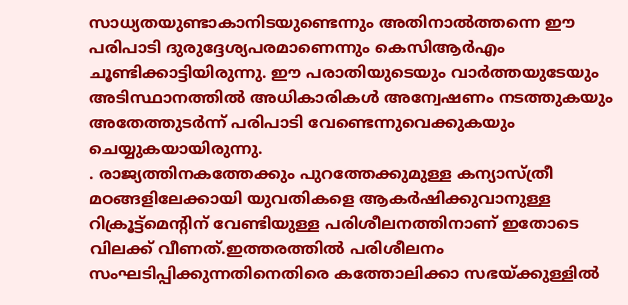സാധ്യതയുണ്ടാകാനിടയുണ്ടെന്നും അതിനാൽത്തന്നെ ഈ പരിപാടി ദുരുദ്ദേശ്യപരമാണെന്നും കെസിആർഎം ചൂണ്ടിക്കാട്ടിയിരുന്നു. ഈ പരാതിയുടെയും വാർത്തയുടേയും അടിസ്ഥാനത്തിൽ അധികാരികൾ അന്വേഷണം നടത്തുകയും അതേത്തുടർന്ന് പരിപാടി വേണ്ടെന്നുവെക്കുകയും ചെയ്യുകയായിരുന്നു.
. രാജ്യത്തിനകത്തേക്കും പുറത്തേക്കുമുള്ള കന്യാസ്ത്രീ  മഠങ്ങളിലേക്കായി യുവതികളെ ആകർഷിക്കുവാനുള്ള റിക്രൂട്ട്മെന്റിന് വേണ്ടിയുള്ള പരിശീലനത്തിനാണ് ഇതോടെ വിലക്ക് വീണത്.ഇത്തരത്തിൽ പരിശീലനം സംഘടിപ്പിക്കുന്നതിനെതിരെ കത്തോലിക്കാ സഭയ്ക്കുള്ളിൽ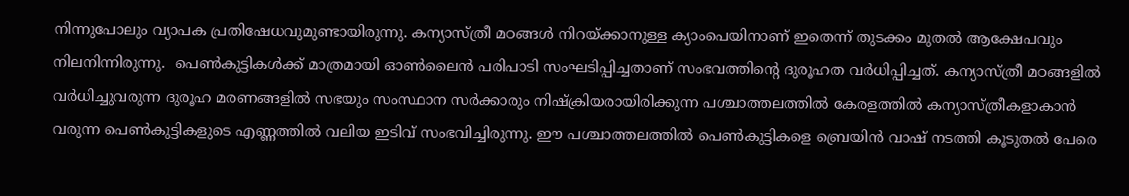നിന്നുപോലും വ്യാപക പ്രതിഷേധവുമുണ്ടായിരുന്നു. കന്യാസ്ത്രീ മഠങ്ങൾ നിറയ്ക്കാനുള്ള ക്യാംപെയിനാണ് ഇതെന്ന് തുടക്കം മുതൽ ആക്ഷേപവും നിലനിന്നിരുന്നു.  പെൺകുട്ടികൾക്ക് മാത്രമായി ഓൺലൈൻ പരിപാടി സംഘടിപ്പിച്ചതാണ് സംഭവത്തിന്റെ ദുരൂഹത വർധിപ്പിച്ചത്. കന്യാസ്ത്രീ മഠങ്ങളിൽ വർധിച്ചുവരുന്ന ദുരൂഹ മരണങ്ങളിൽ സഭയും സംസ്ഥാന സർക്കാരും നിഷ്ക്രിയരായിരിക്കുന്ന പശ്ചാത്തലത്തിൽ കേരളത്തിൽ കന്യാസ്ത്രീകളാകാൻ വരുന്ന പെൺകുട്ടികളുടെ എണ്ണത്തിൽ വലിയ ഇടിവ് സംഭവിച്ചിരുന്നു. ഈ പശ്ചാത്തലത്തിൽ പെൺകുട്ടികളെ ബ്രെയിൻ വാഷ് നടത്തി കൂടുതൽ പേരെ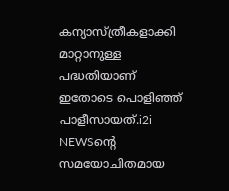കന്യാസ്ത്രീകളാക്കി മാറ്റാനുള്ള പദ്ധതിയാണ് ഇതോടെ പൊളിഞ്ഞ് പാളീസായത്.i2i NEWSന്റെ സമയോചിതമായ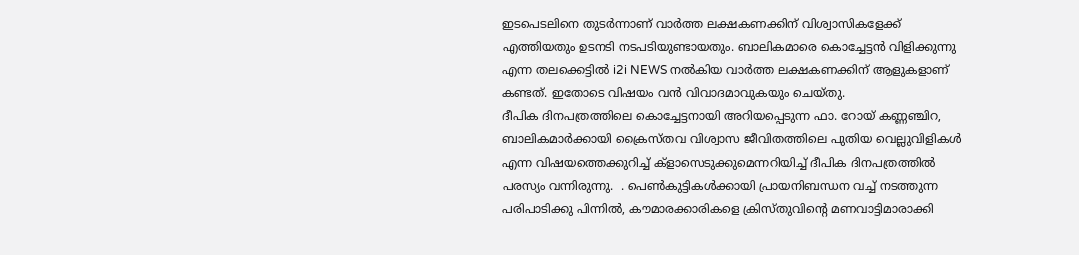ഇടപെടലിനെ തുടർന്നാണ് വാർത്ത ലക്ഷകണക്കിന് വിശ്വാസികളേക്ക് എത്തിയതും ഉടനടി നടപടിയുണ്ടായതും. ബാലികമാരെ കൊച്ചേട്ടൻ വിളിക്കുന്നു  എന്ന തലക്കെട്ടിൽ i2i NEWS നൽകിയ വാർത്ത ലക്ഷകണക്കിന് ആളുകളാണ് കണ്ടത്. ഇതോടെ വിഷയം വൻ വിവാദമാ‌വുകയും ചെയ്തു.
ദീപിക ദിനപത്രത്തിലെ കൊച്ചേട്ടനായി അറിയപ്പെടുന്ന ഫാ. റോയ് കണ്ണഞ്ചിറ, ബാലികമാർക്കായി ക്രൈസ്തവ വിശ്വാസ ജീവിതത്തിലെ പുതിയ വെല്ലുവിളികൾ എന്ന വിഷയത്തെക്കുറിച്ച് ക്‌ളാസെടുക്കുമെന്നറിയിച്ച് ദീപിക ദിനപത്രത്തിൽ പരസ്യം വന്നിരുന്നു.  . പെൺകുട്ടികൾക്കായി പ്രായനിബന്ധന വച്ച് നടത്തുന്ന പരിപാടിക്കു പിന്നിൽ, കൗമാരക്കാരികളെ ക്രിസ്തുവിന്റെ മണവാട്ടിമാരാക്കി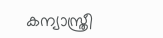കന്യാസ്ത്രീ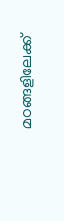മഠങ്ങളിലേക്ക്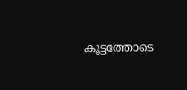കൂട്ടത്തോടെ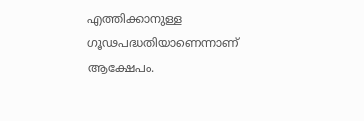എത്തിക്കാനുള്ള ഗൂഢപദ്ധതിയാണെന്നാണ് ആക്ഷേപം.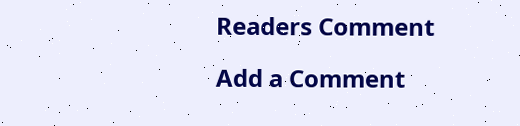Readers Comment

Add a Comment